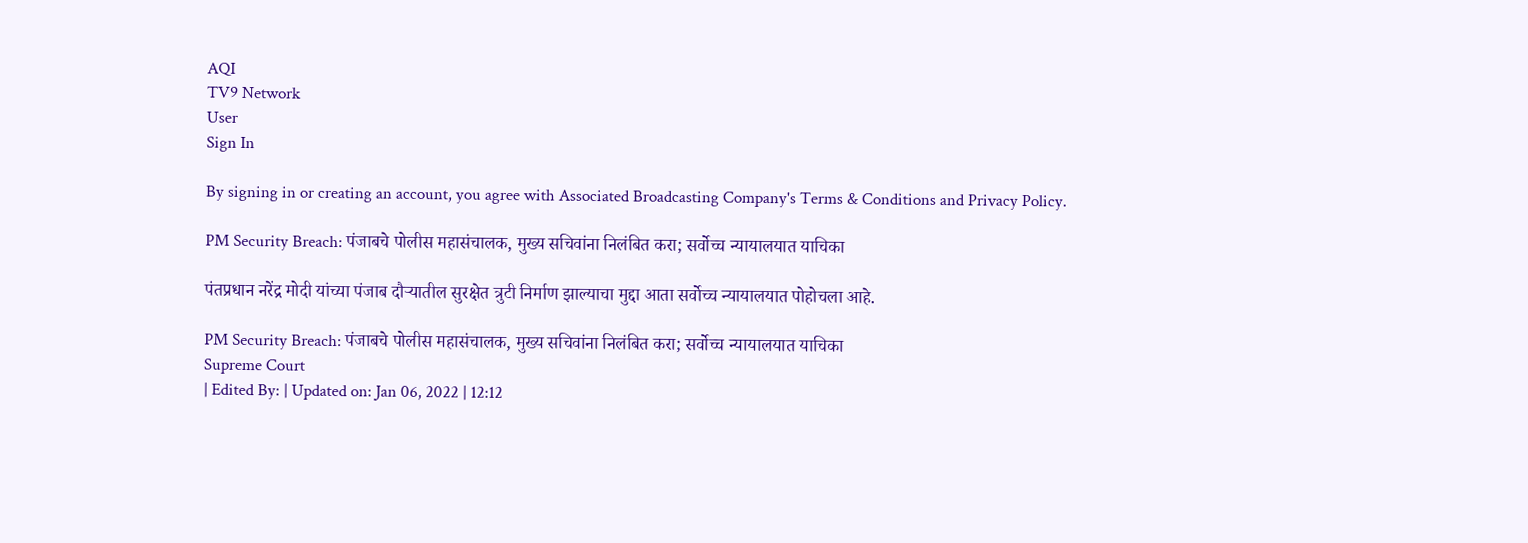AQI
TV9 Network
User
Sign In

By signing in or creating an account, you agree with Associated Broadcasting Company's Terms & Conditions and Privacy Policy.

PM Security Breach: पंजाबचे पोलीस महासंचालक, मुख्य सचिवांना निलंबित करा; सर्वोच्च न्यायालयात याचिका

पंतप्रधान नरेंद्र मोदी यांच्या पंजाब दौऱ्यातील सुरक्षेत त्रुटी निर्माण झाल्याचा मुद्दा आता सर्वोच्च न्यायालयात पोहोचला आहे.

PM Security Breach: पंजाबचे पोलीस महासंचालक, मुख्य सचिवांना निलंबित करा; सर्वोच्च न्यायालयात याचिका
Supreme Court
| Edited By: | Updated on: Jan 06, 2022 | 12:12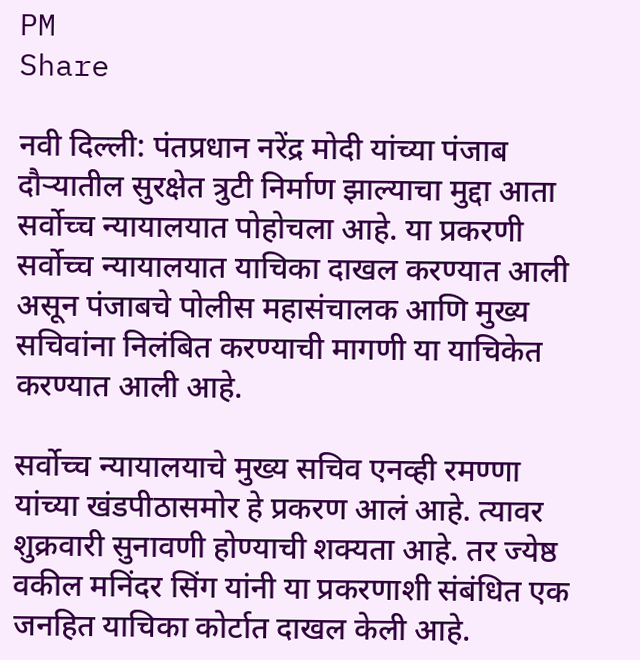PM
Share

नवी दिल्ली: पंतप्रधान नरेंद्र मोदी यांच्या पंजाब दौऱ्यातील सुरक्षेत त्रुटी निर्माण झाल्याचा मुद्दा आता सर्वोच्च न्यायालयात पोहोचला आहे. या प्रकरणी सर्वोच्च न्यायालयात याचिका दाखल करण्यात आली असून पंजाबचे पोलीस महासंचालक आणि मुख्य सचिवांना निलंबित करण्याची मागणी या याचिकेत करण्यात आली आहे.

सर्वोच्च न्यायालयाचे मुख्य सचिव एनव्ही रमण्णा यांच्या खंडपीठासमोर हे प्रकरण आलं आहे. त्यावर शुक्रवारी सुनावणी होण्याची शक्यता आहे. तर ज्येष्ठ वकील मनिंदर सिंग यांनी या प्रकरणाशी संबंधित एक जनहित याचिका कोर्टात दाखल केली आहे.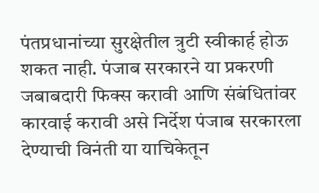पंतप्रधानांच्या सुरक्षेतील त्रुटी स्वीकार्ह होऊ शकत नाही. पंजाब सरकारने या प्रकरणी जबाबदारी फिक्स करावी आणि संबंधितांवर कारवाई करावी असे निर्देश पंजाब सरकारला देण्याची विनंती या याचिकेतून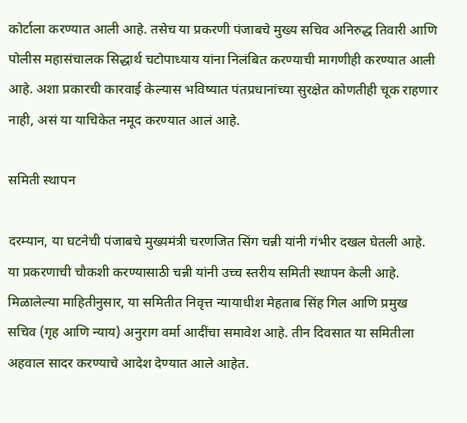कोर्टाला करण्यात आली आहे. तसेच या प्रकरणी पंजाबचे मुख्य सचिव अनिरुद्ध तिवारी आणि पोलीस महासंचालक सिद्धार्थ चटोपाध्याय यांना निलंबित करण्याची मागणीही करण्यात आली आहे. अशा प्रकारची कारवाई केल्यास भविष्यात पंतप्रधानांच्या सुरक्षेत कोणतीही चूक राहणार नाही, असं या याचिकेत नमूद करण्यात आलं आहे.

समिती स्थापन

दरम्यान, या घटनेची पंजाबचे मुख्यमंत्री चरणजित सिंग चन्नी यांनी गंभीर दखल घेतली आहे. या प्रकरणाची चौकशी करण्यासाठी चन्नी यांनी उच्च स्तरीय समिती स्थापन केली आहे. मिळालेल्या माहितीनुसार, या समितीत निवृत्त न्यायाधीश मेहताब सिंह गिल आणि प्रमुख सचिव (गृह आणि न्याय) अनुराग वर्मा आदींचा समावेश आहे. तीन दिवसात या समितीला अहवाल सादर करण्याचे आदेश देण्यात आले आहेत.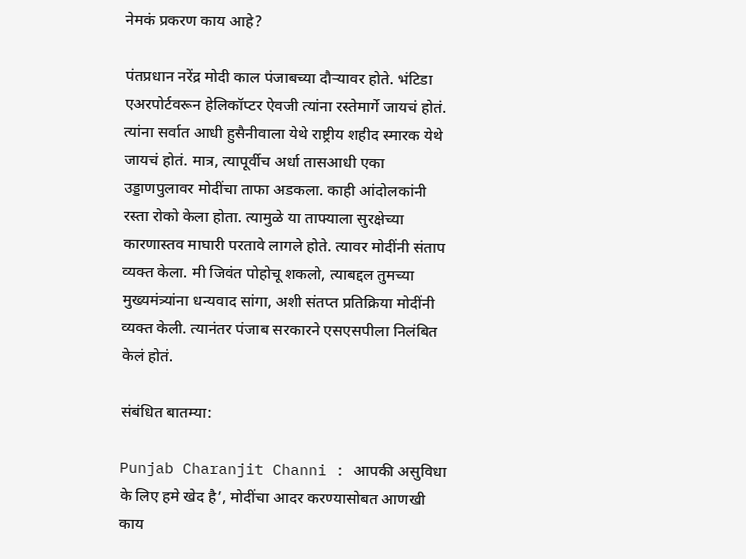नेमकं प्रकरण काय आहे?

पंतप्रधान नरेंद्र मोदी काल पंजाबच्या दौऱ्यावर होते. भंटिडा एअरपोर्टवरून हेलिकॉप्टर ऐवजी त्यांना रस्तेमार्गे जायचं होतं. त्यांना सर्वात आधी हुसैनीवाला येथे राष्ट्रीय शहीद स्मारक येथे जायचं होतं. मात्र, त्यापूर्वीच अर्धा तासआधी एका उड्डाणपुलावर मोदींचा ताफा अडकला. काही आंदोलकांनी रस्ता रोको केला होता. त्यामुळे या ताफ्याला सुरक्षेच्या कारणास्तव माघारी परतावे लागले होते. त्यावर मोदींनी संताप व्यक्त केला. मी जिवंत पोहोचू शकलो, त्याबद्दल तुमच्या मुख्यमंत्र्यांना धन्यवाद सांगा, अशी संतप्त प्रतिक्रिया मोदींनी व्यक्त केली. त्यानंतर पंजाब सरकारने एसएसपीला निलंबित केलं होतं.

संबंधित बातम्या:

Punjab Charanjit Channi : आपकी असुविधा के लिए हमे खेद है’, मोदींचा आदर करण्यासोबत आणखी काय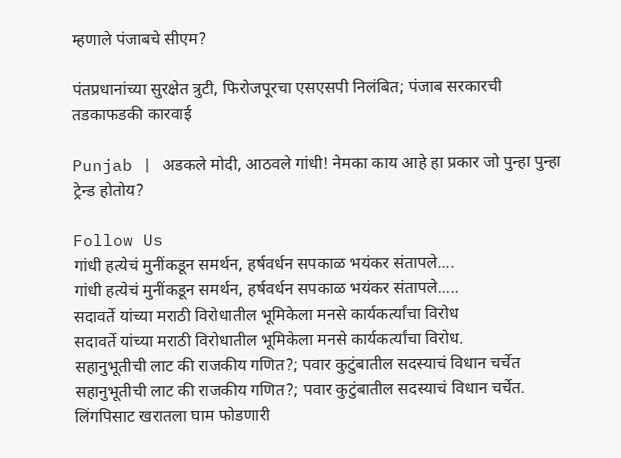म्हणाले पंजाबचे सीएम?

पंतप्रधानांच्या सुरक्षेत त्रुटी, फिरोजपूरचा एसएसपी निलंबित; पंजाब सरकारची तडकाफडकी कारवाई

Punjab | अडकले मोदी, आठवले गांधी! नेमका काय आहे हा प्रकार जो पुन्हा पुन्हा ट्रेन्ड होतोय?

Follow Us
गांधी हत्येचं मुनींकडून समर्थन, हर्षवर्धन सपकाळ भयंकर संतापले....
गांधी हत्येचं मुनींकडून समर्थन, हर्षवर्धन सपकाळ भयंकर संतापले.....
सदावर्ते यांच्या मराठी विरोधातील भूमिकेला मनसे कार्यकर्त्यांचा विरोध
सदावर्ते यांच्या मराठी विरोधातील भूमिकेला मनसे कार्यकर्त्यांचा विरोध.
सहानुभूतीची लाट की राजकीय गणित?; पवार कुटुंबातील सदस्याचं विधान चर्चेत
सहानुभूतीची लाट की राजकीय गणित?; पवार कुटुंबातील सदस्याचं विधान चर्चेत.
लिंगपिसाट खरातला घाम फोडणारी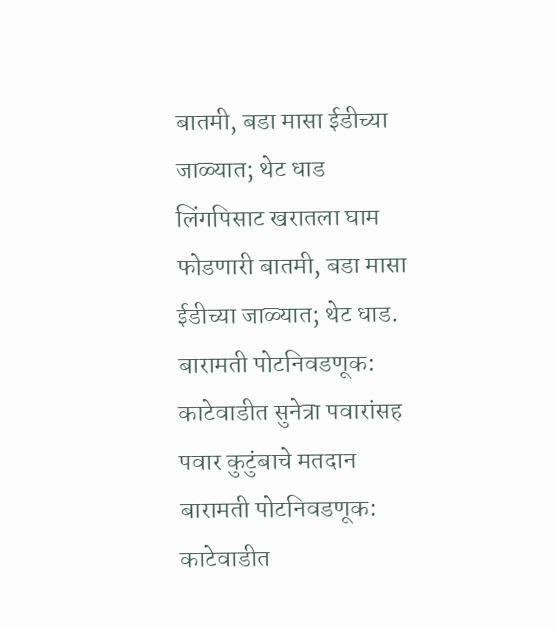बातमी, बडा मासा ईडीच्या जाळ्यात; थेट धाड
लिंगपिसाट खरातला घाम फोडणारी बातमी, बडा मासा ईडीच्या जाळ्यात; थेट धाड.
बारामती पोटनिवडणूक: काटेवाडीत सुनेत्रा पवारांसह पवार कुटुंबाचे मतदान
बारामती पोटनिवडणूक: काटेवाडीत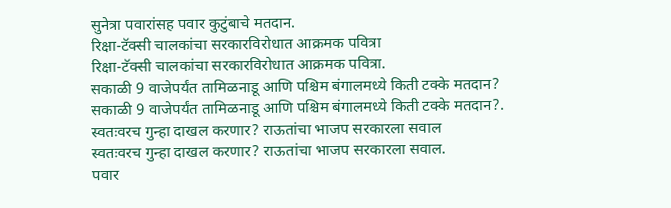सुनेत्रा पवारांसह पवार कुटुंबाचे मतदान.
रिक्षा-टॅक्सी चालकांचा सरकारविरोधात आक्रमक पवित्रा
रिक्षा-टॅक्सी चालकांचा सरकारविरोधात आक्रमक पवित्रा.
सकाळी 9 वाजेपर्यंत तामिळनाडू आणि पश्चिम बंगालमध्ये किती टक्के मतदान?
सकाळी 9 वाजेपर्यंत तामिळनाडू आणि पश्चिम बंगालमध्ये किती टक्के मतदान?.
स्वतःवरच गुन्हा दाखल करणार? राऊतांचा भाजप सरकारला सवाल
स्वतःवरच गुन्हा दाखल करणार? राऊतांचा भाजप सरकारला सवाल.
पवार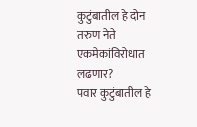कुटुंबातील हे दोन तरुण नेते एकमेकांविरोधात लढणार?
पवार कुटुंबातील हे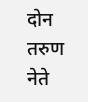दोन तरुण नेते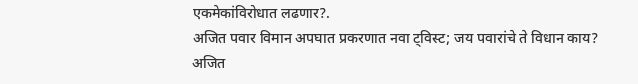एकमेकांविरोधात लढणार?.
अजित पवार विमान अपघात प्रकरणात नवा ट्विस्ट; जय पवारांचे ते विधान काय?
अजित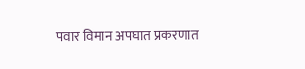पवार विमान अपघात प्रकरणात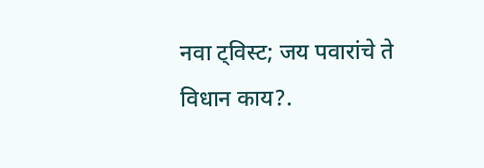नवा ट्विस्ट; जय पवारांचे ते विधान काय?.